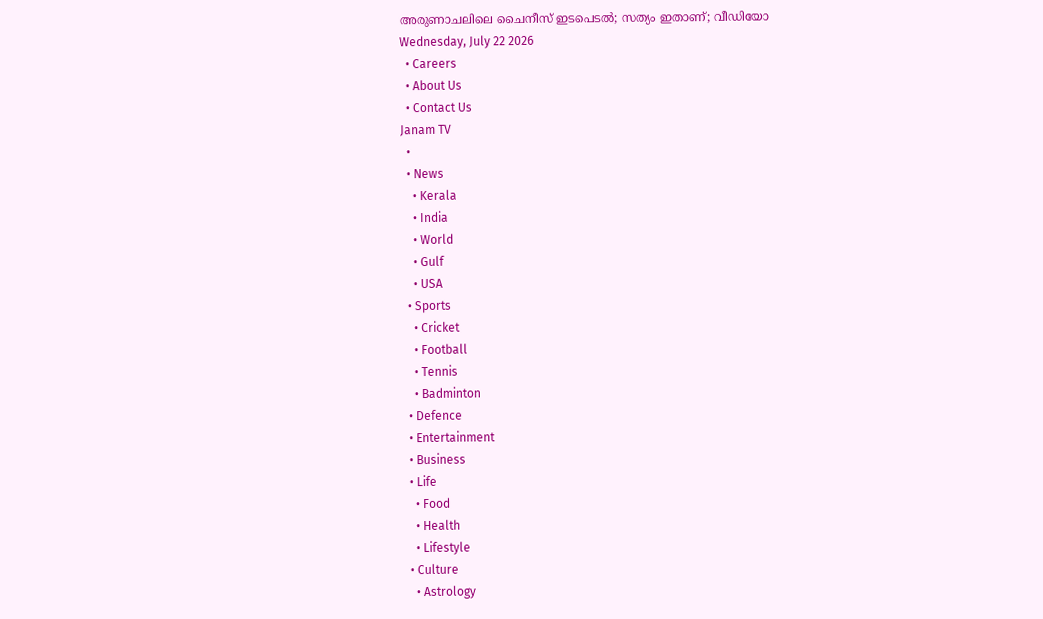അരുണാചലിലെ ചൈനീസ് ഇടപെടൽ; സത്യം ഇതാണ്; വീഡിയോ
Wednesday, July 22 2026
  • Careers
  • About Us
  • Contact Us
Janam TV
  •
  • News
    • Kerala
    • India
    • World
    • Gulf
    • USA
  • Sports
    • Cricket
    • Football
    • Tennis
    • Badminton
  • Defence
  • Entertainment
  • Business
  • Life
    • Food
    • Health
    • Lifestyle
  • Culture
    • Astrology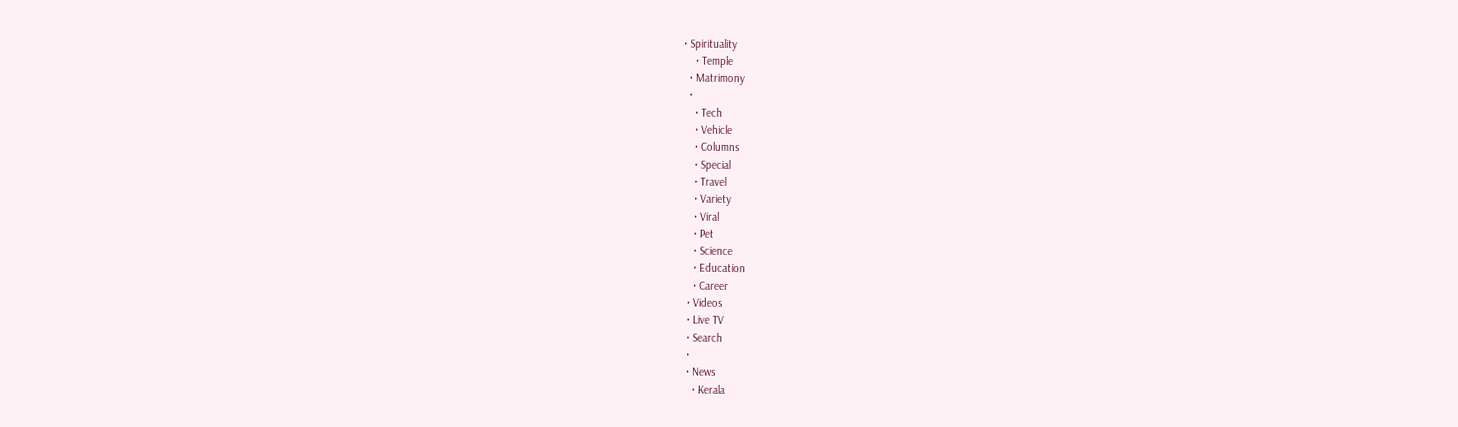• Spirituality
    • Temple
  • Matrimony
  •
    • Tech
    • Vehicle
    • Columns
    • Special
    • Travel
    • Variety
    • Viral
    • Pet
    • Science
    • Education
    • Career
  • Videos
  • Live TV
  • Search
  •
  • News
    • Kerala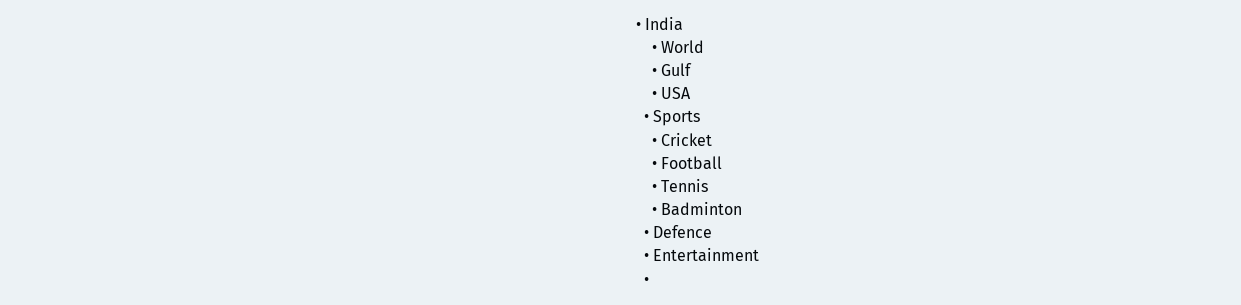• India
    • World
    • Gulf
    • USA
  • Sports
    • Cricket
    • Football
    • Tennis
    • Badminton
  • Defence
  • Entertainment
  •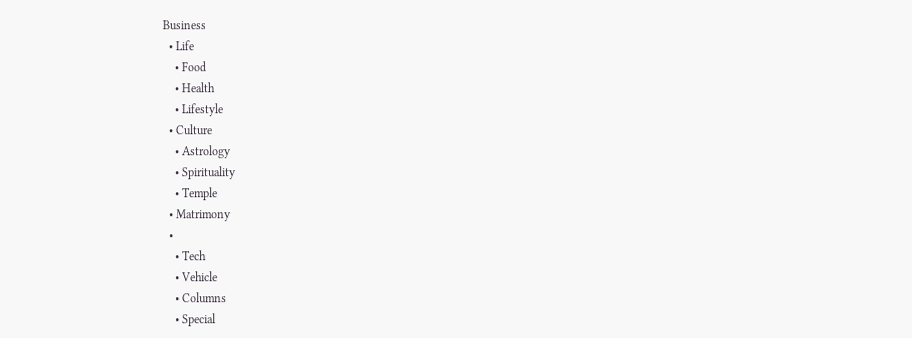Business
  • Life
    • Food
    • Health
    • Lifestyle
  • Culture
    • Astrology
    • Spirituality
    • Temple
  • Matrimony
  •
    • Tech
    • Vehicle
    • Columns
    • Special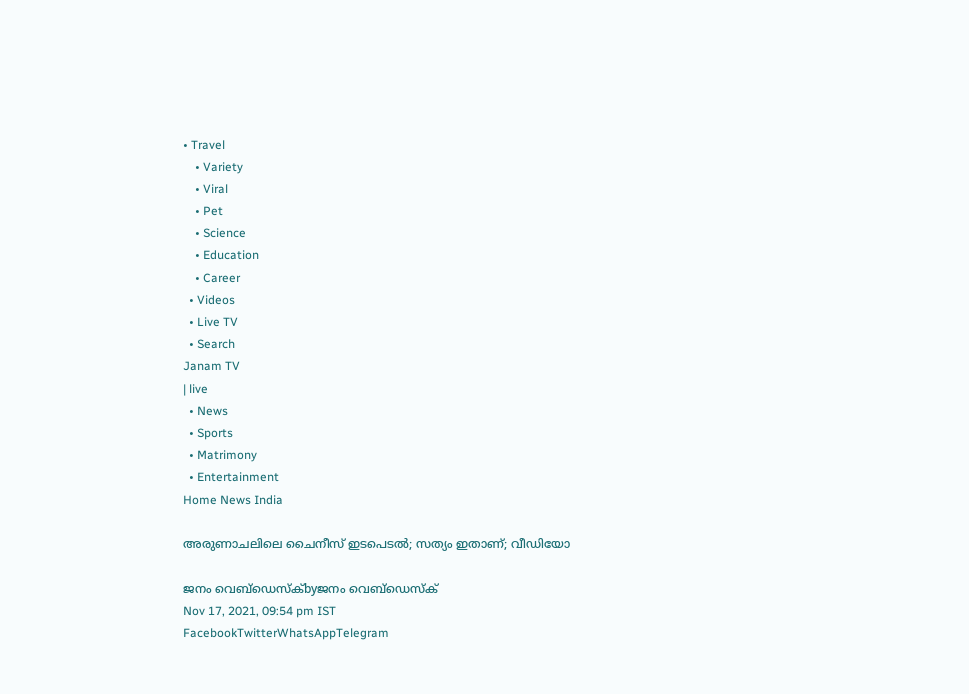• Travel
    • Variety
    • Viral
    • Pet
    • Science
    • Education
    • Career
  • Videos
  • Live TV
  • Search
Janam TV
| live
  • News
  • Sports
  • Matrimony
  • Entertainment
Home News India

അരുണാചലിലെ ചൈനീസ് ഇടപെടൽ; സത്യം ഇതാണ്; വീഡിയോ

ജനം വെബ്‌ഡെസ്ക്byജനം വെബ്‌ഡെസ്ക്
Nov 17, 2021, 09:54 pm IST
FacebookTwitterWhatsAppTelegram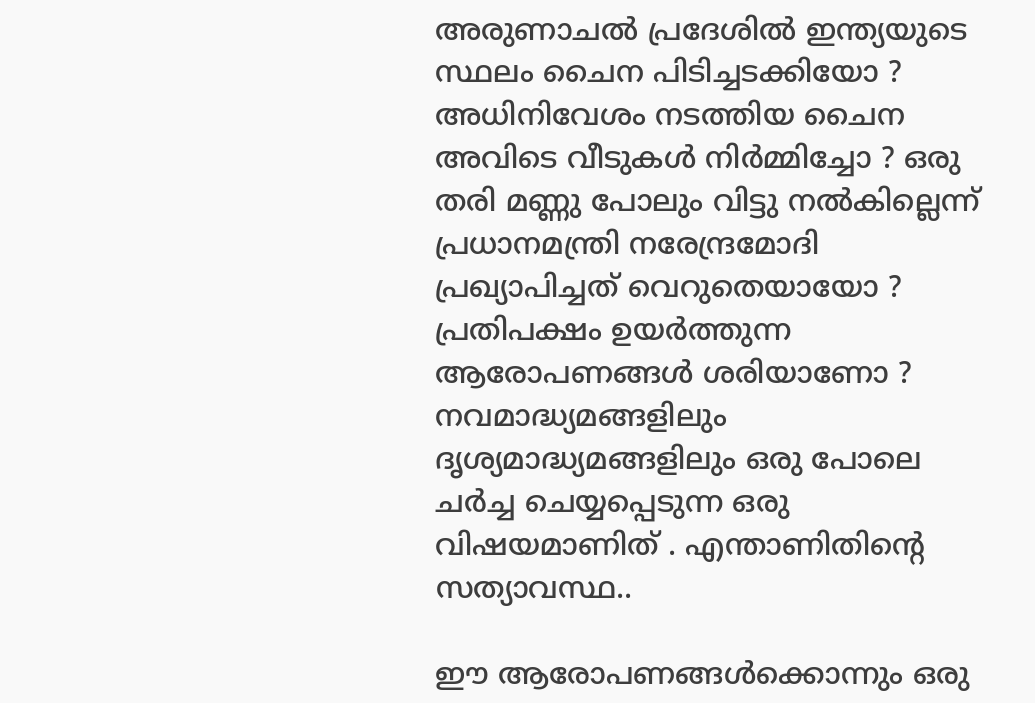അരുണാചൽ പ്രദേശിൽ ഇന്ത്യയുടെ സ്ഥലം ചൈന പിടിച്ചടക്കിയോ ? അധിനിവേശം നടത്തിയ ചൈന അവിടെ വീടുകൾ നിർമ്മിച്ചോ ? ഒരു തരി മണ്ണു പോലും വിട്ടു നൽകില്ലെന്ന് പ്രധാനമന്ത്രി നരേന്ദ്രമോദി പ്രഖ്യാപിച്ചത് വെറുതെയായോ ? പ്രതിപക്ഷം ഉയർത്തുന്ന ആരോപണങ്ങൾ ശരിയാണോ ? നവമാദ്ധ്യമങ്ങളിലും ദൃശ്യമാദ്ധ്യമങ്ങളിലും ഒരു പോലെ ചർച്ച ചെയ്യപ്പെടുന്ന ഒരു വിഷയമാണിത് . എന്താണിതിന്റെ സത്യാവസ്ഥ..

ഈ ആരോപണങ്ങൾക്കൊന്നും ഒരു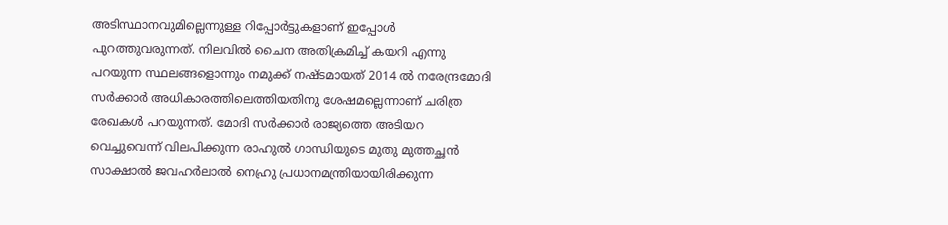അടിസ്ഥാനവുമില്ലെന്നുള്ള റിപ്പോർട്ടുകളാണ് ഇപ്പോൾ പുറത്തുവരുന്നത്. നിലവിൽ ചൈന അതിക്രമിച്ച് കയറി എന്നു പറയുന്ന സ്ഥലങ്ങളൊന്നും നമുക്ക് നഷ്ടമായത് 2014 ൽ നരേന്ദ്രമോദി സർക്കാർ അധികാരത്തിലെത്തിയതിനു ശേഷമല്ലെന്നാണ് ചരിത്ര രേഖകൾ പറയുന്നത്. മോദി സർക്കാർ രാജ്യത്തെ അടിയറ വെച്ചുവെന്ന് വിലപിക്കുന്ന രാഹുൽ ഗാന്ധിയുടെ മുതു മുത്തച്ഛൻ സാക്ഷാൽ ജവഹർലാൽ നെഹ്രു പ്രധാനമന്ത്രിയായിരിക്കുന്ന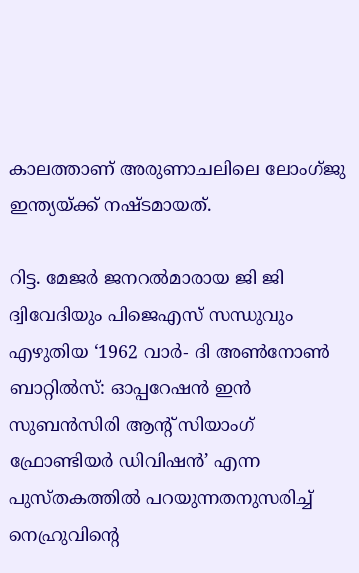കാലത്താണ് അരുണാചലിലെ ലോംഗ്ജു ഇന്ത്യയ്‌ക്ക് നഷ്ടമായത്.

റിട്ട. മേജർ ജനറൽമാരായ ജി ജി ദ്വിവേദിയും പിജെഎസ് സന്ധുവും എഴുതിയ ‘1962 വാർ- ദി അൺനോൺ ബാറ്റിൽസ്: ഓപ്പറേഷൻ ഇൻ സുബൻസിരി ആന്റ് സിയാംഗ് ഫ്രോണ്ടിയർ ഡിവിഷൻ’ എന്ന പുസ്തകത്തിൽ പറയുന്നതനുസരിച്ച് നെഹ്രുവിന്റെ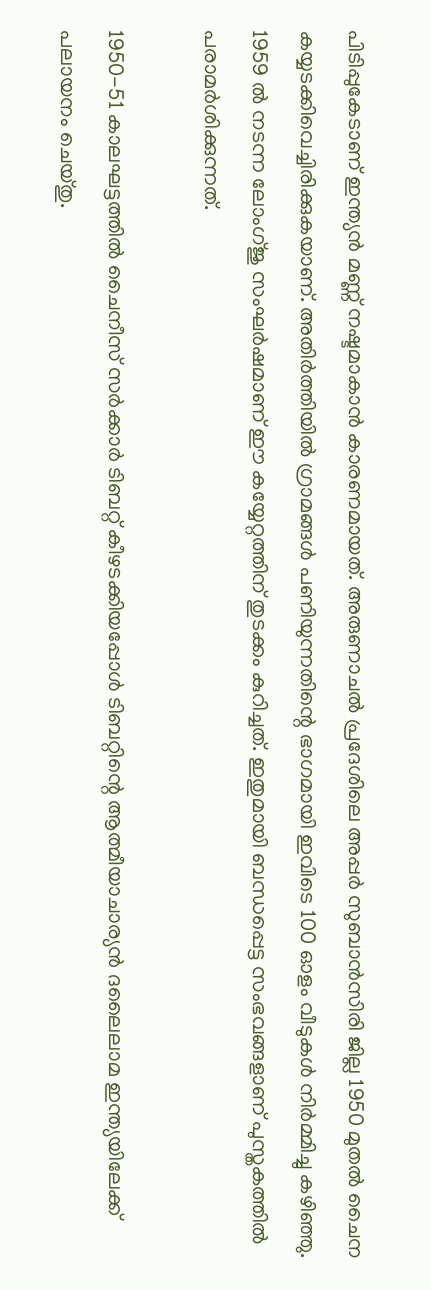പിടിപ്പുകേടാണ് ഇന്ത്യൻ മണ്ണ് നഷ്ടമാകാൻ കാരണമായത്. അരുണാചൽ പ്രദേശിലെ അപ്പർ സുബാൻസിരി ജില്ല 1950 മുതൽ ചൈന കയ്യടക്കിവെച്ചിരിക്കുകയാണ്. അതിർത്തിയിൽ ഗ്രാമങ്ങൾ പണിയുന്നതിന്റെ ഭാഗമായി ഇവിടെ 100 ഓളം വീടുകൾ നിർമ്മിച്ചു കഴിഞ്ഞു. 1959 ൽ നടന്ന ലോംഗ്ജു സംഘർഷമാണ് ഈ കയ്യേറ്റത്തിന് തുടക്കം കുറിച്ചത്. ഇതുമായി ബന്ധപ്പെട്ട സംഭവങ്ങളാണ് പുസ്തകത്തിൽ പരാമർശിക്കുന്നത്.

1950-51 കാലഘട്ടത്തിൽ ചൈനീസ് സർക്കാർ ടിബറ്റ് കീഴടക്കിയപ്പോൾ ടിബറ്റിന്റെ ആത്മീയാചാര്യൻ ദലൈലാമ ഇന്ത്യയിലേക്ക് പലായനം ചെയ്തു.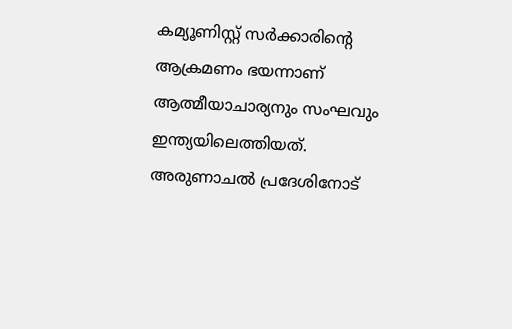കമ്യൂണിസ്റ്റ് സർക്കാരിന്റെ ആക്രമണം ഭയന്നാണ് ആത്മീയാചാര്യനും സംഘവും ഇന്ത്യയിലെത്തിയത്. അരുണാചൽ പ്രദേശിനോട്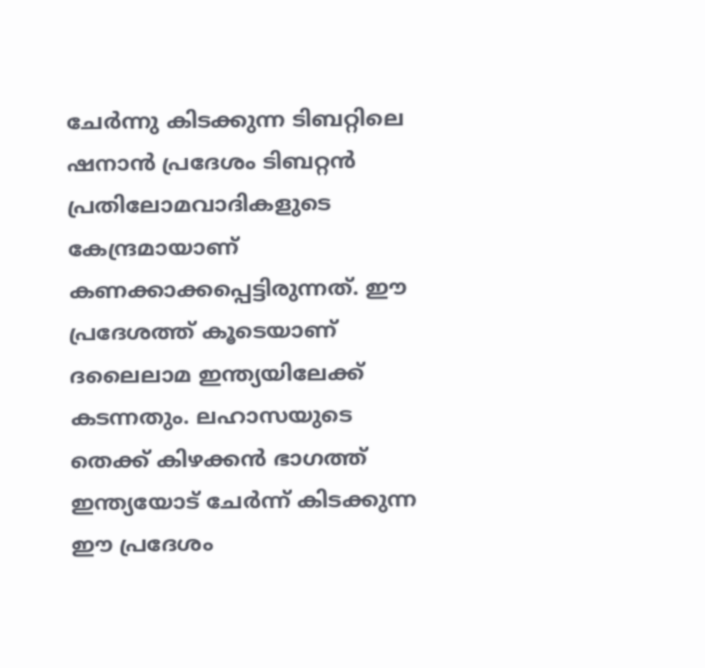ചേർന്നു കിടക്കുന്ന ടിബറ്റിലെ ഷനാൻ പ്രദേശം ടിബറ്റൻ പ്രതിലോമവാദികളുടെ കേന്ദ്രമായാണ് കണക്കാക്കപ്പെട്ടിരുന്നത്. ഈ പ്രദേശത്ത് കൂടെയാണ് ദലൈലാമ ഇന്ത്യയിലേക്ക് കടന്നതും. ലഹാസയുടെ തെക്ക് കിഴക്കൻ ഭാഗത്ത് ഇന്ത്യയോട് ചേർന്ന് കിടക്കുന്ന ഈ പ്രദേശം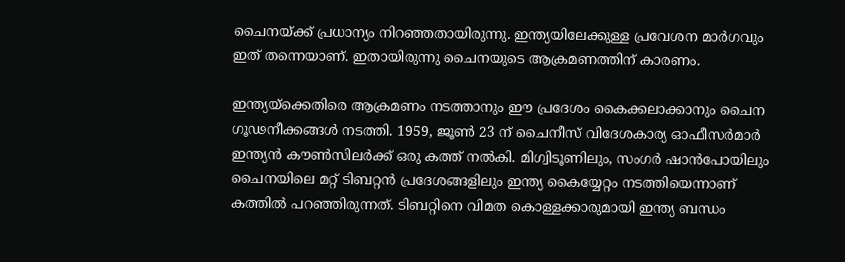ചൈനയ്‌ക്ക് പ്രധാന്യം നിറഞ്ഞതായിരുന്നു. ഇന്ത്യയിലേക്കുള്ള പ്രവേശന മാർഗവും ഇത് തന്നെയാണ്. ഇതായിരുന്നു ചൈനയുടെ ആക്രമണത്തിന് കാരണം.

ഇന്ത്യയ്‌ക്കെതിരെ ആക്രമണം നടത്താനും ഈ പ്രദേശം കൈക്കലാക്കാനും ചൈന ഗൂഢനീക്കങ്ങൾ നടത്തി. 1959, ജൂൺ 23 ന് ചൈനീസ് വിദേശകാര്യ ഓഫീസർമാർ ഇന്ത്യൻ കൗൺസിലർക്ക് ഒരു കത്ത് നൽകി. മിഗ്വിടൂണിലും, സംഗർ ഷാൻപോയിലും ചൈനയിലെ മറ്റ് ടിബറ്റൻ പ്രദേശങ്ങളിലും ഇന്ത്യ കൈയ്യേറ്റം നടത്തിയെന്നാണ് കത്തിൽ പറഞ്ഞിരുന്നത്. ടിബറ്റിനെ വിമത കൊള്ളക്കാരുമായി ഇന്ത്യ ബന്ധം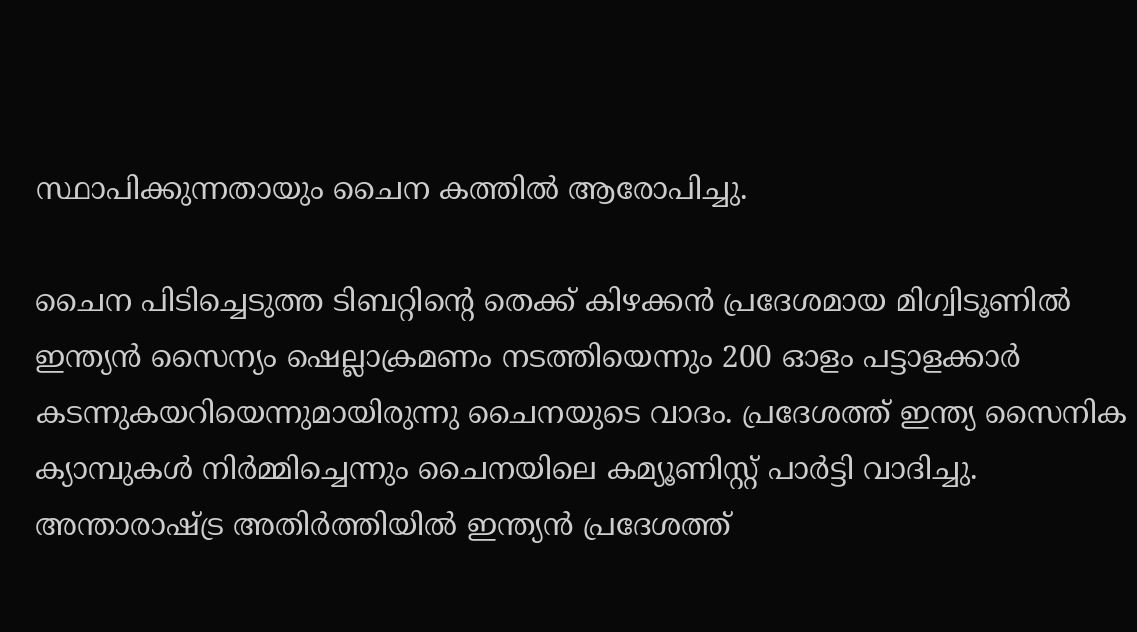സ്ഥാപിക്കുന്നതായും ചൈന കത്തിൽ ആരോപിച്ചു.

ചൈന പിടിച്ചെടുത്ത ടിബറ്റിന്റെ തെക്ക് കിഴക്കൻ പ്രദേശമായ മിഗ്വിടൂണിൽ ഇന്ത്യൻ സൈന്യം ഷെല്ലാക്രമണം നടത്തിയെന്നും 200 ഓളം പട്ടാളക്കാർ കടന്നുകയറിയെന്നുമായിരുന്നു ചൈനയുടെ വാദം. പ്രദേശത്ത് ഇന്ത്യ സൈനിക ക്യാമ്പുകൾ നിർമ്മിച്ചെന്നും ചൈനയിലെ കമ്യൂണിസ്റ്റ് പാർട്ടി വാദിച്ചു.
അന്താരാഷ്‌ട്ര അതിർത്തിയിൽ ഇന്ത്യൻ പ്രദേശത്ത്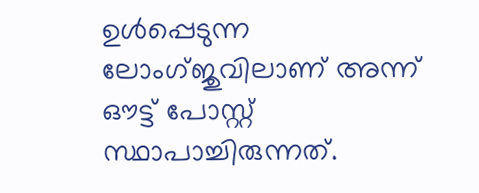ഉൾപ്പെടുന്ന ലോംഗ്ജുവിലാണ് അന്ന് ഔട്ട് പോസ്റ്റ് സ്ഥാപാച്ചിരുന്നത്.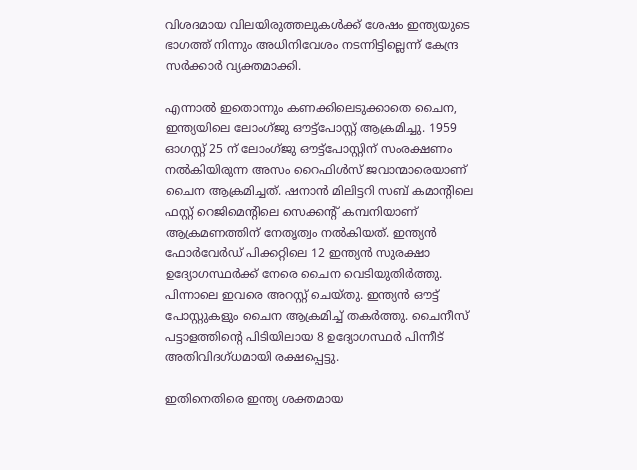വിശദമായ വിലയിരുത്തലുകൾക്ക് ശേഷം ഇന്ത്യയുടെ ഭാഗത്ത് നിന്നും അധിനിവേശം നടന്നിട്ടില്ലെന്ന് കേന്ദ്ര സർക്കാർ വ്യക്തമാക്കി.

എന്നാൽ ഇതൊന്നും കണക്കിലെടുക്കാതെ ചൈന, ഇന്ത്യയിലെ ലോംഗ്ജു ഔട്ട്‌പോസ്റ്റ് ആക്രമിച്ചു. 1959 ഓഗസ്റ്റ് 25 ന് ലോംഗ്ജു ഔട്ട്‌പോസ്റ്റിന് സംരക്ഷണം നൽകിയിരുന്ന അസം റൈഫിൾസ് ജവാന്മാരെയാണ് ചൈന ആക്രമിച്ചത്. ഷനാൻ മിലിട്ടറി സബ് കമാന്റിലെ ഫസ്റ്റ് റെജിമെന്റിലെ സെക്കന്റ് കമ്പനിയാണ് ആക്രമണത്തിന് നേതൃത്വം നൽകിയത്. ഇന്ത്യൻ ഫോർവേർഡ് പിക്കറ്റിലെ 12 ഇന്ത്യൻ സുരക്ഷാ ഉദ്യോഗസ്ഥർക്ക് നേരെ ചൈന വെടിയുതിർത്തു. പിന്നാലെ ഇവരെ അറസ്റ്റ് ചെയ്തു. ഇന്ത്യൻ ഔട്ട് പോസ്റ്റുകളും ചൈന ആക്രമിച്ച് തകർത്തു. ചൈനീസ് പട്ടാളത്തിന്റെ പിടിയിലായ 8 ഉദ്യോഗസ്ഥർ പിന്നീട് അതിവിദഗ്ധമായി രക്ഷപ്പെട്ടു.

ഇതിനെതിരെ ഇന്ത്യ ശക്തമായ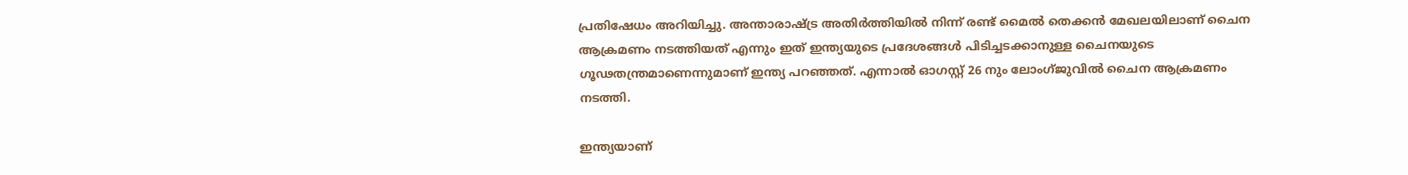പ്രതിഷേധം അറിയിച്ചു. അന്താരാഷ്‌ട്ര അതിർത്തിയിൽ നിന്ന് രണ്ട് മൈൽ തെക്കൻ മേഖലയിലാണ് ചൈന ആക്രമണം നടത്തിയത് എന്നും ഇത് ഇന്ത്യയുടെ പ്രദേശങ്ങൾ പിടിച്ചടക്കാനുള്ള ചൈനയുടെ ഗൂഢതന്ത്രമാണെന്നുമാണ് ഇന്ത്യ പറഞ്ഞത്. എന്നാൽ ഓഗസ്റ്റ് 26 നും ലോംഗ്ജുവിൽ ചൈന ആക്രമണം നടത്തി.

ഇന്ത്യയാണ്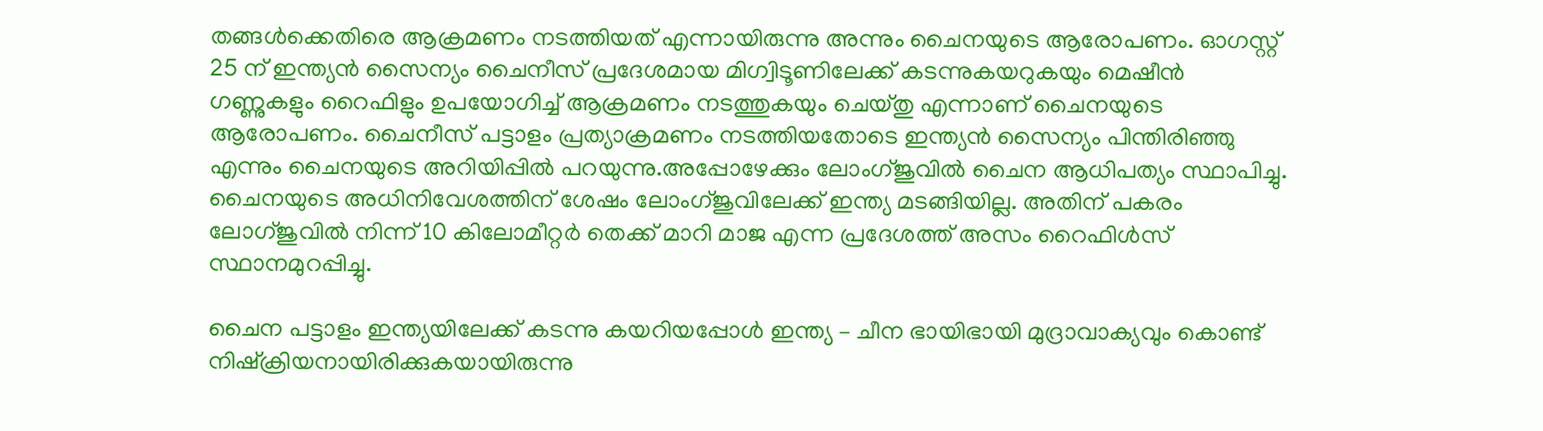തങ്ങൾക്കെതിരെ ആക്രമണം നടത്തിയത് എന്നായിരുന്നു അന്നും ചൈനയുടെ ആരോപണം. ഓഗസ്റ്റ് 25 ന് ഇന്ത്യൻ സൈന്യം ചൈനീസ് പ്രദേശമായ മിഗ്വിടൂണിലേക്ക് കടന്നുകയറുകയും മെഷീൻ ഗണ്ണുകളും റൈഫിളും ഉപയോഗിച്ച് ആക്രമണം നടത്തുകയും ചെയ്തു എന്നാണ് ചൈനയുടെ ആരോപണം. ചൈനീസ് പട്ടാളം പ്രത്യാക്രമണം നടത്തിയതോടെ ഇന്ത്യൻ സൈന്യം പിന്തിരിഞ്ഞു എന്നും ചൈനയുടെ അറിയിപ്പിൽ പറയുന്നു.അപ്പോഴേക്കും ലോംഗ്ജുവിൽ ചൈന ആധിപത്യം സ്ഥാപിച്ചു. ചൈനയുടെ അധിനിവേശത്തിന് ശേഷം ലോംഗ്ജുവിലേക്ക് ഇന്ത്യ മടങ്ങിയില്ല. അതിന് പകരം ലോഗ്ജുവിൽ നിന്ന് 10 കിലോമീറ്റർ തെക്ക് മാറി മാജ എന്ന പ്രദേശത്ത് അസം റൈഫിൾസ് സ്ഥാനമുറപ്പിച്ചു.

ചൈന പട്ടാളം ഇന്ത്യയിലേക്ക് കടന്നു കയറിയപ്പോൾ ഇന്ത്യ – ചീന ഭായിഭായി മുദ്രാവാക്യവും കൊണ്ട് നിഷ്‌ക്രിയനായിരിക്കുകയായിരുന്നു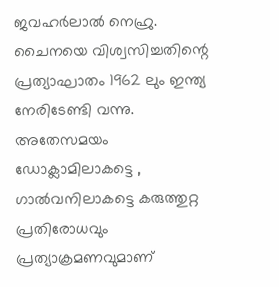ജവഹർലാൽ നെഹ്രു. ചൈനയെ വിശ്വസിച്ചതിന്റെ പ്രത്യാഘാതം 1962 ലും ഇന്ത്യ നേരിടേണ്ടി വന്നു. അതേസമയം ഡോക്ലാമിലാകട്ടെ , ഗാൽവനിലാകട്ടെ കരുത്തുറ്റ പ്രതിരോധവും പ്രത്യാക്രമണവുമാണ്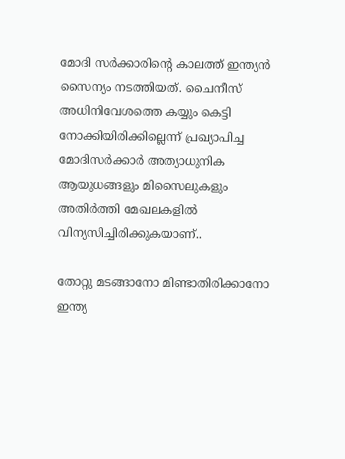മോദി സർക്കാരിന്റെ കാലത്ത് ഇന്ത്യൻ സൈന്യം നടത്തിയത്. ചൈനീസ് അധിനിവേശത്തെ കയ്യും കെട്ടി നോക്കിയിരിക്കില്ലെന്ന് പ്രഖ്യാപിച്ച മോദിസർക്കാർ അത്യാധുനിക ആയുധങ്ങളും മിസൈലുകളും അതിർത്തി മേഖലകളിൽ വിന്യസിച്ചിരിക്കുകയാണ്..

തോറ്റു മടങ്ങാനോ മിണ്ടാതിരിക്കാനോ ഇന്ത്യ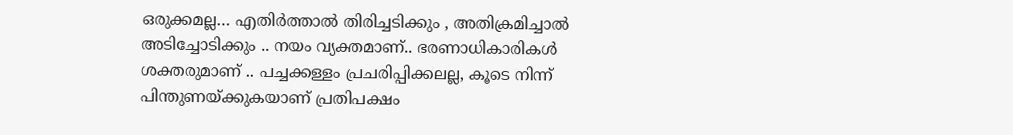ഒരുക്കമല്ല… എതിർത്താൽ തിരിച്ചടിക്കും , അതിക്രമിച്ചാൽ അടിച്ചോടിക്കും .. നയം വ്യക്തമാണ്.. ഭരണാധികാരികൾ ശക്തരുമാണ് .. പച്ചക്കള്ളം പ്രചരിപ്പിക്കലല്ല, കൂടെ നിന്ന് പിന്തുണയ്‌ക്കുകയാണ് പ്രതിപക്ഷം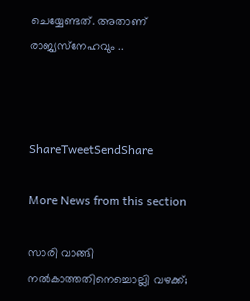ചെയ്യേണ്ടത്. അതാണ് രാജ്യസ്‌നേഹവും ..



ShareTweetSendShare

More News from this section

സാരി വാങ്ങി നൽകാത്തതിനെച്ചൊല്ലി വഴക്ക്;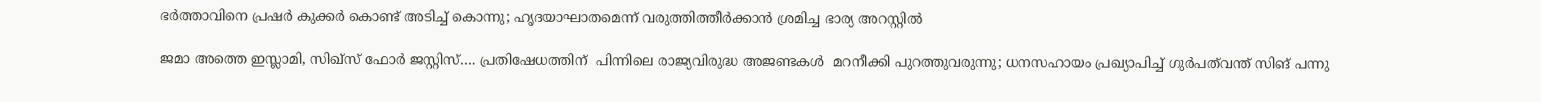ഭർത്താവിനെ പ്രഷർ കുക്കർ കൊണ്ട് അടിച്ച് കൊന്നു; ഹൃദയാഘാതമെന്ന് വരുത്തിത്തീർക്കാൻ ശ്രമിച്ച ഭാര്യ അറസ്റ്റിൽ

ജമാ അത്തെ ഇസ്ലാമി, സിഖ്സ് ഫോർ ജസ്റ്റിസ്…. പ്രതിഷേധത്തിന്  പിന്നിലെ രാജ്യവിരുദ്ധ അജണ്ടകൾ  മറനീക്കി പുറത്തുവരുന്നു; ധനസഹായം പ്രഖ്യാപിച്ച് ഗുർപത്‌വന്ത് സിങ് പന്നു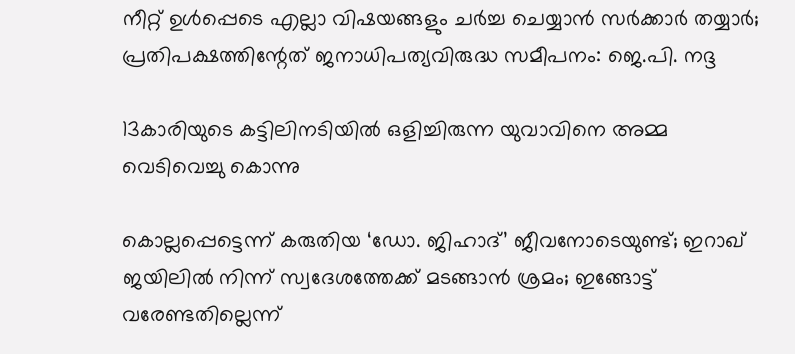നീറ്റ് ഉൾപ്പെടെ എല്ലാ വിഷയങ്ങളും ചർച്ച ചെയ്യാൻ സർക്കാർ തയ്യാർ; പ്രതിപക്ഷത്തിന്റേത് ജനാധിപത്യവിരുദ്ധ സമീപനം: ജെ.പി. നദ്ദ

13കാരിയുടെ കട്ടിലിനടിയിൽ ഒളിച്ചിരുന്ന യുവാവിനെ അമ്മ വെടിവെച്ചു കൊന്നു

കൊല്ലപ്പെട്ടെന്ന് കരുതിയ ‘ഡോ. ജിഹാദ്’ ജീവനോടെയുണ്ട്; ഇറാഖ് ജയിലിൽ നിന്ന് സ്വദേശത്തേക്ക് മടങ്ങാൻ ശ്രമം; ഇങ്ങോട്ട് വരേണ്ടതില്ലെന്ന്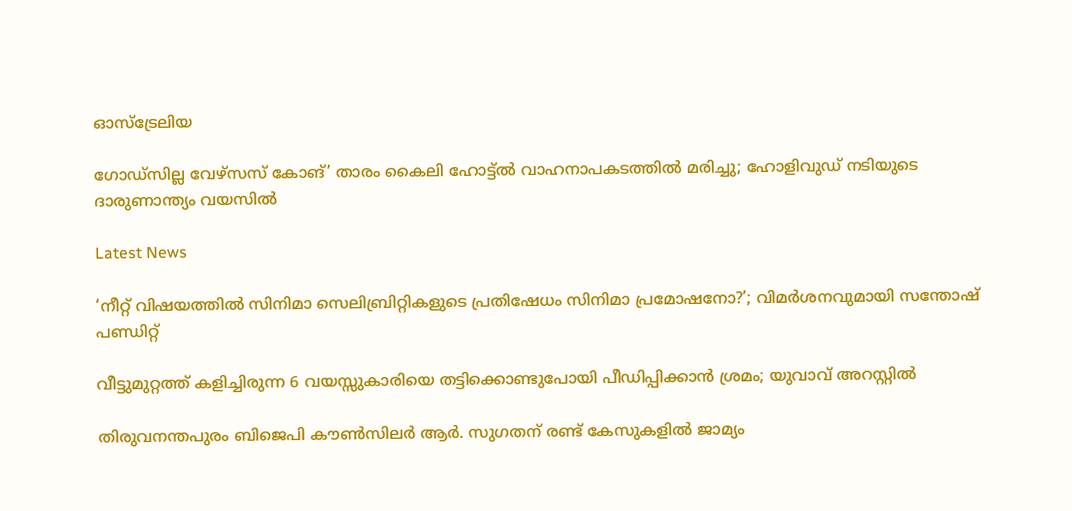ഓസ്ട്രേലിയ

ഗോഡ്സില്ല വേഴ്സസ് കോങ്’ താരം കൈലി ഹോട്ട്ല്‍ വാഹനാപകടത്തിൽ മരിച്ചു; ഹോളിവുഡ് നടിയുടെ ദാരുണാന്ത്യം വയസിൽ

Latest News

‘നീറ്റ് വിഷയത്തിൽ സിനിമാ സെലിബ്രിറ്റികളുടെ പ്രതിഷേധം സിനിമാ പ്രമോഷനോ?’; വിമർശനവുമായി സന്തോഷ് പണ്ഡിറ്റ്

വീട്ടുമുറ്റത്ത് കളിച്ചിരുന്ന 6 വയസ്സുകാരിയെ തട്ടിക്കൊണ്ടുപോയി പീഡിപ്പിക്കാൻ ശ്രമം; യുവാവ് അറസ്റ്റിൽ

തിരുവനന്തപുരം ബിജെപി കൗൺസിലർ ആർ. സുഗതന് രണ്ട് കേസുകളിൽ ജാമ്യം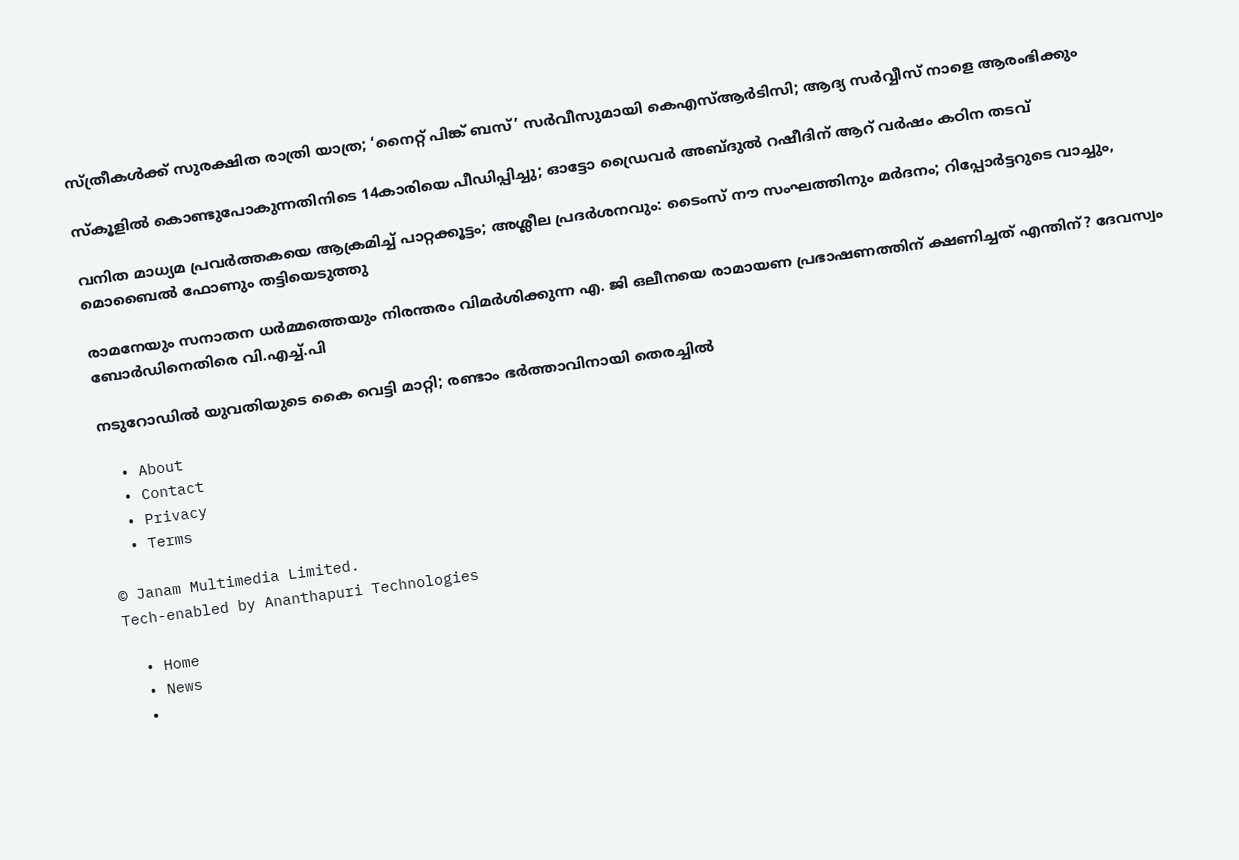സ്ത്രീകൾക്ക് സുരക്ഷിത രാത്രി യാത്ര; ‘നൈറ്റ് പിങ്ക് ബസ്’ സർവീസുമായി കെഎസ്ആർടിസി; ആദ്യ സർവ്വീസ് നാളെ ആരംഭിക്കും

സ്കൂളിൽ കൊണ്ടുപോകുന്നതിനിടെ 14കാരിയെ പീഡിപ്പിച്ചു; ഓട്ടോ ഡ്രൈവർ അബ്ദുൽ റഷീദിന് ആറ് വർഷം കഠിന തടവ്

വനിത മാധ്യമ പ്രവർത്തകയെ ആക്രമിച്ച് പാറ്റക്കൂട്ടം; അശ്ലീല പ്രദർശനവും: ടൈംസ് നൗ സംഘത്തിനും മർദനം; റിപ്പോർട്ടറുടെ വാച്ചും, മൊബൈൽ ഫോണും തട്ടിയെടുത്തു

രാമനേയും സനാതന ധർമ്മത്തെയും നിരന്തരം വിമർശിക്കുന്ന എ. ജി ഒലീനയെ രാമായണ പ്രഭാഷണത്തിന് ക്ഷണിച്ചത് എന്തിന്? ദേവസ്വം ബോർഡിനെതിരെ വി.എച്ച്.പി

നടുറോഡിൽ യുവതിയുടെ കൈ വെട്ടി മാറ്റി; രണ്ടാം ഭർത്താവിനായി തെരച്ചിൽ

  • About
  • Contact
  • Privacy
  • Terms

© Janam Multimedia Limited.
Tech-enabled by Ananthapuri Technologies

  • Home
  • News
    •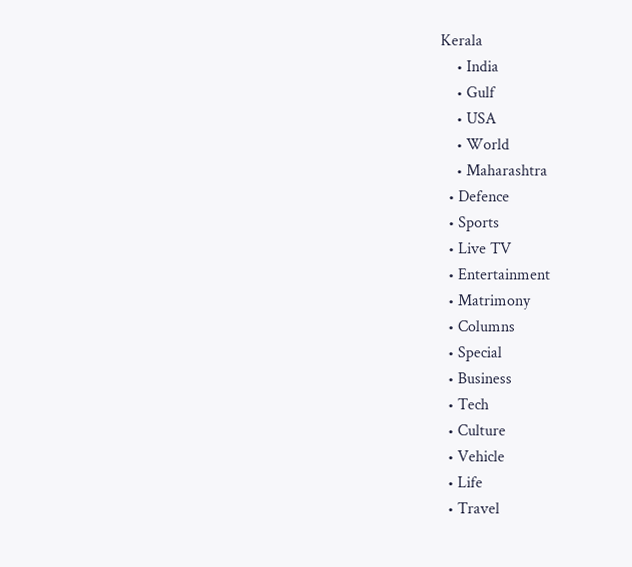Kerala
    • India
    • Gulf
    • USA
    • World
    • Maharashtra
  • Defence
  • Sports
  • Live TV
  • Entertainment
  • Matrimony
  • Columns
  • Special
  • Business
  • Tech
  • Culture
  • Vehicle
  • Life
  • Travel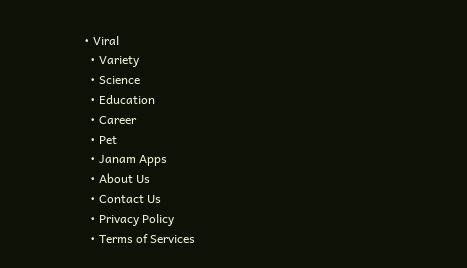• Viral
  • Variety
  • Science
  • Education
  • Career
  • Pet
  • Janam Apps
  • About Us
  • Contact Us
  • Privacy Policy
  • Terms of Services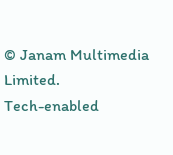© Janam Multimedia Limited.
Tech-enabled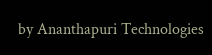by Ananthapuri Technologies